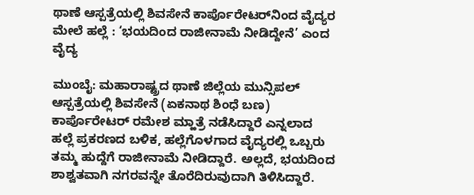ಥಾಣೆ ಆಸ್ಪತ್ರೆಯಲ್ಲಿ ಶಿವಸೇನೆ ಕಾರ್ಪೊರೇಟರ್‌ನಿಂದ ವೈದ್ಯರ ಮೇಲೆ ಹಲ್ಲೆ : ‘ಭಯದಿಂದ ರಾಜೀನಾಮೆ ನೀಡಿದ್ದೇನೆ’ ಎಂದ ವೈದ್ಯ

ಮುಂಬೈ: ಮಹಾರಾಷ್ಟ್ರದ ಥಾಣೆ ಜಿಲ್ಲೆಯ ಮುನ್ಸಿಪಲ್ ಆಸ್ಪತ್ರೆಯಲ್ಲಿ ಶಿವಸೇನೆ (ಏಕನಾಥ ಶಿಂಧೆ ಬಣ) ಕಾರ್ಪೊರೇಟರ್ ರಮೇಶ ಮ್ಹಾತ್ರೆ ನಡೆಸಿದ್ದಾರೆ ಎನ್ನಲಾದ ಹಲ್ಲೆ ಪ್ರಕರಣದ ಬಳಿಕ, ಹಲ್ಲೆಗೊಳಗಾದ ವೈದ್ಯರಲ್ಲಿ ಒಬ್ಬರು ತಮ್ಮ ಹುದ್ದೆಗೆ ರಾಜೀನಾಮೆ ನೀಡಿದ್ದಾರೆ. ಅಲ್ಲದೆ, ಭಯದಿಂದ ಶಾಶ್ವತವಾಗಿ ನಗರವನ್ನೇ ತೊರೆದಿರುವುದಾಗಿ ತಿಳಿಸಿದ್ದಾರೆ.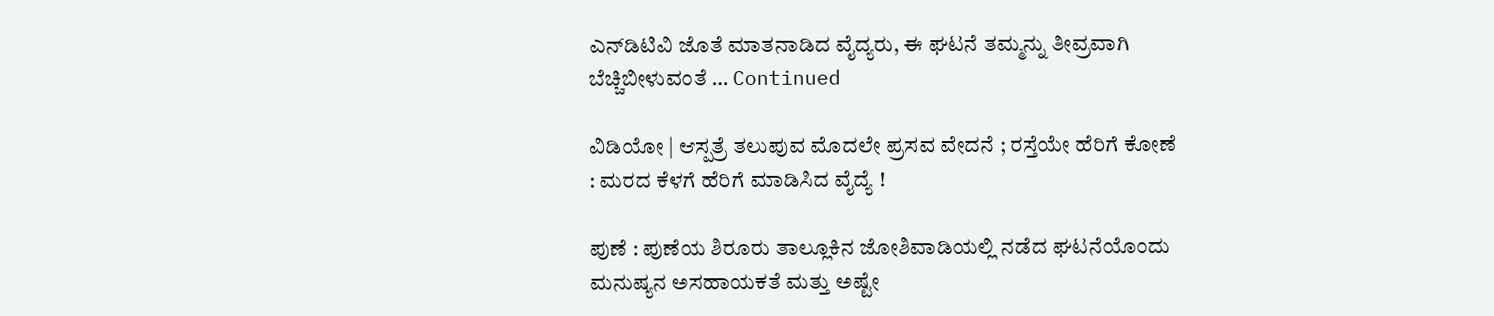ಎನ್‌ಡಿಟಿವಿ ಜೊತೆ ಮಾತನಾಡಿದ ವೈದ್ಯರು, ಈ ಘಟನೆ ತಮ್ಮನ್ನು ತೀವ್ರವಾಗಿ ಬೆಚ್ಚಿಬೀಳುವಂತೆ … Continued

ವಿಡಿಯೋ | ಆಸ್ಪತ್ರೆ ತಲುಪುವ ಮೊದಲೇ ಪ್ರಸವ ವೇದನೆ ; ರಸ್ತೆಯೇ ಹೆರಿಗೆ ಕೋಣೆ : ಮರದ ಕೆಳಗೆ ಹೆರಿಗೆ ಮಾಡಿಸಿದ ವೈದ್ಯೆ !

ಪುಣೆ : ಪುಣೆಯ ಶಿರೂರು ತಾಲ್ಲೂಕಿನ ಜೋಶಿವಾಡಿಯಲ್ಲಿ ನಡೆದ ಘಟನೆಯೊಂದು ಮನುಷ್ಯನ ಅಸಹಾಯಕತೆ ಮತ್ತು ಅಷ್ಟೇ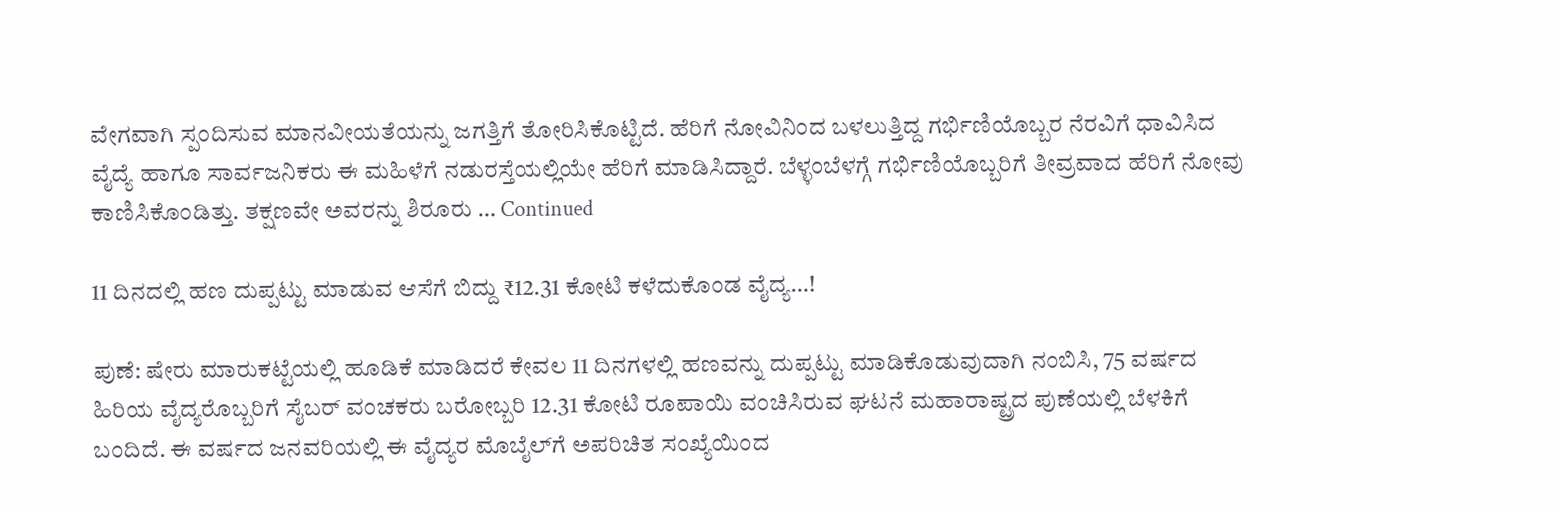ವೇಗವಾಗಿ ಸ್ಪಂದಿಸುವ ಮಾನವೀಯತೆಯನ್ನು ಜಗತ್ತಿಗೆ ತೋರಿಸಿಕೊಟ್ಟಿದೆ. ಹೆರಿಗೆ ನೋವಿನಿಂದ ಬಳಲುತ್ತಿದ್ದ ಗರ್ಭಿಣಿಯೊಬ್ಬರ ನೆರವಿಗೆ ಧಾವಿಸಿದ ವೈದ್ಯೆ ಹಾಗೂ ಸಾರ್ವಜನಿಕರು ಈ ಮಹಿಳೆಗೆ ನಡುರಸ್ತೆಯಲ್ಲಿಯೇ ಹೆರಿಗೆ ಮಾಡಿಸಿದ್ದಾರೆ. ಬೆಳ್ಳಂಬೆಳಗ್ಗೆ ಗರ್ಭಿಣಿಯೊಬ್ಬರಿಗೆ ತೀವ್ರವಾದ ಹೆರಿಗೆ ನೋವು ಕಾಣಿಸಿಕೊಂಡಿತ್ತು. ತಕ್ಷಣವೇ ಅವರನ್ನು ಶಿರೂರು … Continued

11 ದಿನದಲ್ಲಿ ಹಣ ದುಪ್ಪಟ್ಟು ಮಾಡುವ ಆಸೆಗೆ ಬಿದ್ದು ₹12.31 ಕೋಟಿ ಕಳೆದುಕೊಂಡ ವೈದ್ಯ…!

ಪುಣೆ: ಷೇರು ಮಾರುಕಟ್ಟೆಯಲ್ಲಿ ಹೂಡಿಕೆ ಮಾಡಿದರೆ ಕೇವಲ 11 ದಿನಗಳಲ್ಲಿ ಹಣವನ್ನು ದುಪ್ಪಟ್ಟು ಮಾಡಿಕೊಡುವುದಾಗಿ ನಂಬಿಸಿ, 75 ವರ್ಷದ ಹಿರಿಯ ವೈದ್ಯರೊಬ್ಬರಿಗೆ ಸೈಬರ್ ವಂಚಕರು ಬರೋಬ್ಬರಿ 12.31 ಕೋಟಿ ರೂಪಾಯಿ ವಂಚಿಸಿರುವ ಘಟನೆ ಮಹಾರಾಷ್ಟ್ರದ ಪುಣೆಯಲ್ಲಿ ಬೆಳಕಿಗೆ ಬಂದಿದೆ. ಈ ವರ್ಷದ ಜನವರಿಯಲ್ಲಿ ಈ ವೈದ್ಯರ ಮೊಬೈಲ್‌ಗೆ ಅಪರಿಚಿತ ಸಂಖ್ಯೆಯಿಂದ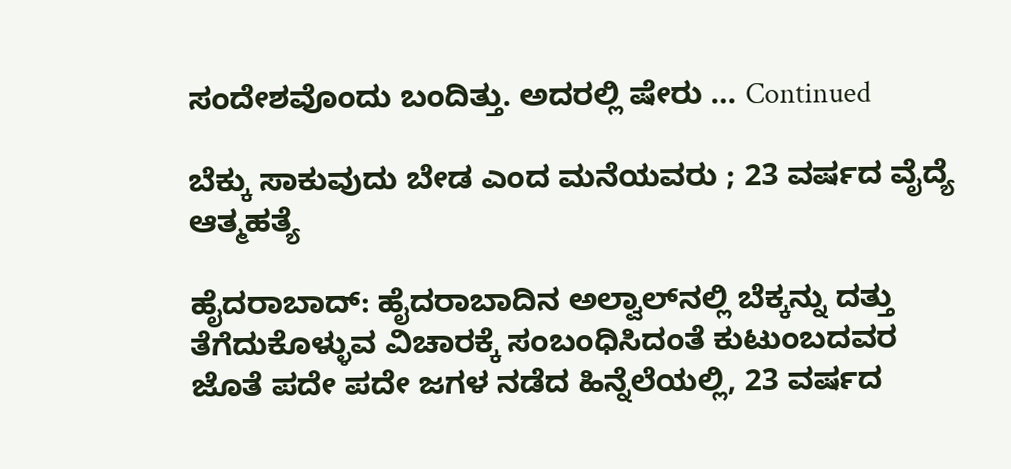ಸಂದೇಶವೊಂದು ಬಂದಿತ್ತು. ಅದರಲ್ಲಿ ಷೇರು … Continued

ಬೆಕ್ಕು ಸಾಕುವುದು ಬೇಡ ಎಂದ ಮನೆಯವರು ; 23 ವರ್ಷದ ವೈದ್ಯೆ ಆತ್ಮಹತ್ಯೆ

ಹೈದರಾಬಾದ್: ಹೈದರಾಬಾದಿನ ಅಲ್ವಾಲ್‌ನಲ್ಲಿ ಬೆಕ್ಕನ್ನು ದತ್ತು ತೆಗೆದುಕೊಳ್ಳುವ ವಿಚಾರಕ್ಕೆ ಸಂಬಂಧಿಸಿದಂತೆ ಕುಟುಂಬದವರ ಜೊತೆ ಪದೇ ಪದೇ ಜಗಳ ನಡೆದ ಹಿನ್ನೆಲೆಯಲ್ಲಿ, 23 ವರ್ಷದ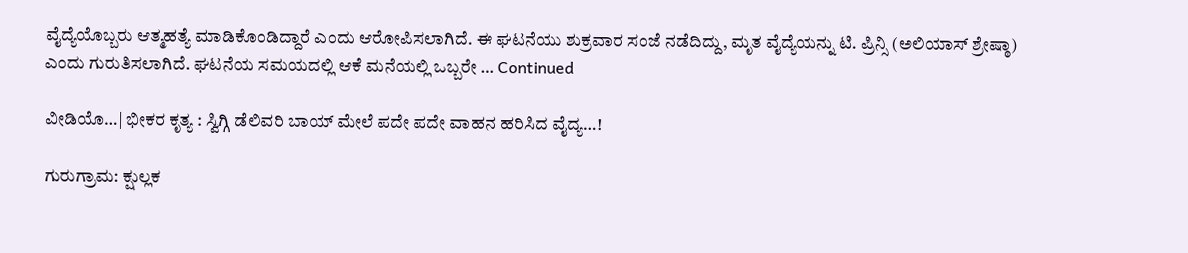ವೈದ್ಯೆಯೊಬ್ಬರು ಆತ್ಮಹತ್ಯೆ ಮಾಡಿಕೊಂಡಿದ್ದಾರೆ ಎಂದು ಆರೋಪಿಸಲಾಗಿದೆ. ಈ ಘಟನೆಯು ಶುಕ್ರವಾರ ಸಂಜೆ ನಡೆದಿದ್ದು, ಮೃತ ವೈದ್ಯೆಯನ್ನು ಟಿ. ಪ್ರಿನ್ಸಿ (ಅಲಿಯಾಸ್ ಶ್ರೇಷ್ಠಾ) ಎಂದು ಗುರುತಿಸಲಾಗಿದೆ. ಘಟನೆಯ ಸಮಯದಲ್ಲಿ ಆಕೆ ಮನೆಯಲ್ಲಿ ಒಬ್ಬರೇ … Continued

ವೀಡಿಯೊ…| ಭೀಕರ ಕೃತ್ಯ : ಸ್ವಿಗ್ಗಿ ಡೆಲಿವರಿ ಬಾಯ್ ಮೇಲೆ ಪದೇ ಪದೇ ವಾಹನ ಹರಿಸಿದ ವೈದ್ಯ…!

ಗುರುಗ್ರಾಮ: ಕ್ಷುಲ್ಲಕ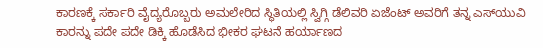ಕಾರಣಕ್ಕೆ ಸರ್ಕಾರಿ ವೈದ್ಯರೊಬ್ಬರು ಅಮಲೇರಿದ ಸ್ಥಿತಿಯಲ್ಲಿ ಸ್ವಿಗ್ಗಿ ಡೆಲಿವರಿ ಏಜೆಂಟ್ ಅವರಿಗೆ ತನ್ನ ಎಸ್‌ಯುವಿ ಕಾರನ್ನು ಪದೇ ಪದೇ ಡಿಕ್ಕಿ ಹೊಡೆಸಿದ ಭೀಕರ ಘಟನೆ ಹರ್ಯಾಣದ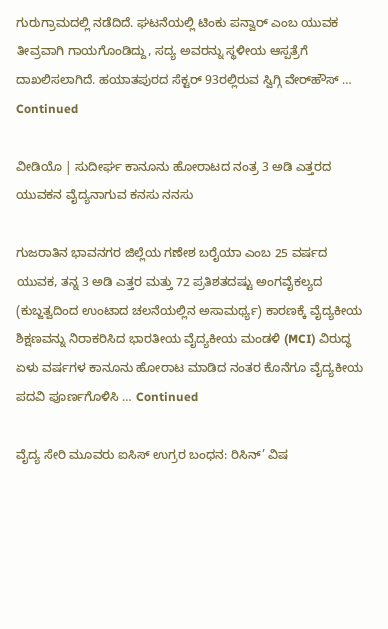ಗುರುಗ್ರಾಮದಲ್ಲಿ ನಡೆದಿದೆ. ಘಟನೆಯಲ್ಲಿ ಟಿಂಕು ಪನ್ವಾರ್ ಎಂಬ ಯುವಕ ತೀವ್ರವಾಗಿ ಗಾಯಗೊಂಡಿದ್ದು, ಸದ್ಯ ಅವರನ್ನು ಸ್ಥಳೀಯ ಆಸ್ಪತ್ರೆಗೆ ದಾಖಲಿಸಲಾಗಿದೆ. ಹಯಾತಪುರದ ಸೆಕ್ಟರ್ 93ರಲ್ಲಿರುವ ಸ್ವಿಗ್ಗಿ ವೇರ್‌ಹೌಸ್ … Continued

ವೀಡಿಯೊ | ಸುದೀರ್ಘ ಕಾನೂನು ಹೋರಾಟದ ನಂತ್ರ 3 ಅಡಿ ಎತ್ತರದ ಯುವಕನ ವೈದ್ಯನಾಗುವ ಕನಸು ನನಸು

ಗುಜರಾತಿನ ಭಾವನಗರ ಜಿಲ್ಲೆಯ ಗಣೇಶ ಬರೈಯಾ ಎಂಬ 25 ವರ್ಷದ ಯುವಕ, ತನ್ನ 3 ಅಡಿ ಎತ್ತರ ಮತ್ತು 72 ಪ್ರತಿಶತದಷ್ಟು ಅಂಗವೈಕಲ್ಯದ (ಕುಬ್ಜತ್ವದಿಂದ ಉಂಟಾದ ಚಲನೆಯಲ್ಲಿನ ಅಸಾಮರ್ಥ್ಯ) ಕಾರಣಕ್ಕೆ ವೈದ್ಯಕೀಯ ಶಿಕ್ಷಣವನ್ನು ನಿರಾಕರಿಸಿದ ಭಾರತೀಯ ವೈದ್ಯಕೀಯ ಮಂಡಳಿ (MCI) ವಿರುದ್ಧ ಏಳು ವರ್ಷಗಳ ಕಾನೂನು ಹೋರಾಟ ಮಾಡಿದ ನಂತರ ಕೊನೆಗೂ ವೈದ್ಯಕೀಯ ಪದವಿ ಪೂರ್ಣಗೊಳಿಸಿ … Continued

ವೈದ್ಯ ಸೇರಿ ಮೂವರು ಐಸಿಸ್ ಉಗ್ರರ ಬಂಧನ: ರಿಸಿನ್’ ವಿಷ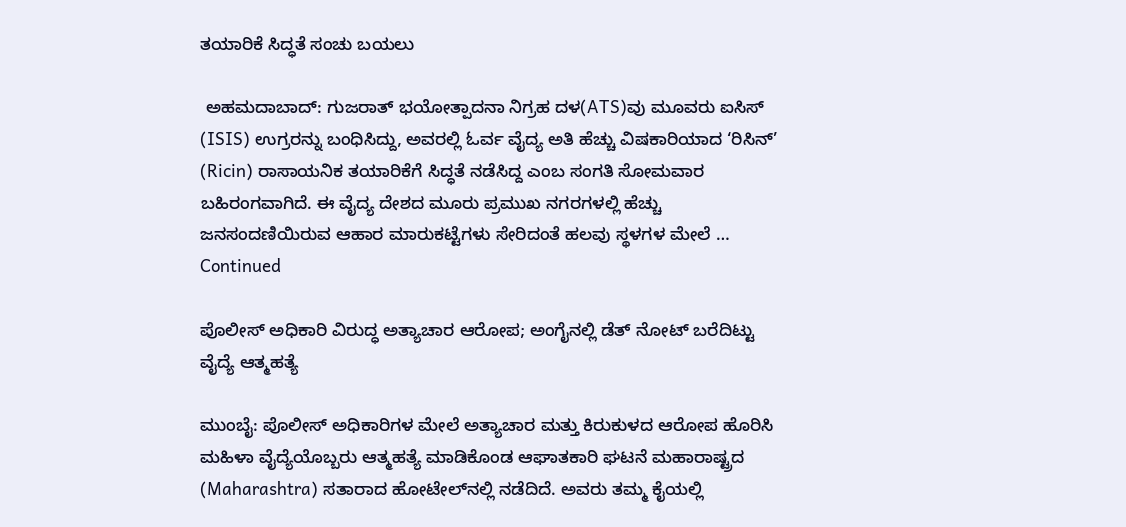ತಯಾರಿಕೆ ಸಿದ್ಧತೆ ಸಂಚು ಬಯಲು

 ಅಹಮದಾಬಾದ್: ಗುಜರಾತ್ ಭಯೋತ್ಪಾದನಾ ನಿಗ್ರಹ ದಳ(ATS)ವು ಮೂವರು ಐಸಿಸ್ (ISIS) ಉಗ್ರರನ್ನು ಬಂಧಿಸಿದ್ದು, ಅವರಲ್ಲಿ ಓರ್ವ ವೈದ್ಯ ಅತಿ ಹೆಚ್ಚು ವಿಷಕಾರಿಯಾದ ‘ರಿಸಿನ್’ (Ricin) ರಾಸಾಯನಿಕ ತಯಾರಿಕೆಗೆ ಸಿದ್ಧತೆ ನಡೆಸಿದ್ದ ಎಂಬ ಸಂಗತಿ ಸೋಮವಾರ ಬಹಿರಂಗವಾಗಿದೆ. ಈ ವೈದ್ಯ ದೇಶದ ಮೂರು ಪ್ರಮುಖ ನಗರಗಳಲ್ಲಿ ಹೆಚ್ಚು ಜನಸಂದಣಿಯಿರುವ ಆಹಾರ ಮಾರುಕಟ್ಟೆಗಳು ಸೇರಿದಂತೆ ಹಲವು ಸ್ಥಳಗಳ ಮೇಲೆ … Continued

ಪೊಲೀಸ್‌ ಅಧಿಕಾರಿ ವಿರುದ್ಧ ಅತ್ಯಾಚಾರ ಆರೋಪ; ಅಂಗೈನಲ್ಲಿ ಡೆತ್‌ ನೋಟ್‌ ಬರೆದಿಟ್ಟು ವೈದ್ಯೆ ಆತ್ಮಹತ್ಯೆ

ಮುಂಬೈ: ಪೊಲೀಸ್‌ ಅಧಿಕಾರಿಗಳ ಮೇಲೆ ಅತ್ಯಾಚಾರ ಮತ್ತು ಕಿರುಕುಳದ ಆರೋಪ ಹೊರಿಸಿ ಮಹಿಳಾ ವೈದ್ಯೆಯೊಬ್ಬರು ಆತ್ಮಹತ್ಯೆ ಮಾಡಿಕೊಂಡ ಆಘಾತಕಾರಿ ಘಟನೆ ಮಹಾರಾಷ್ಟ್ರದ (Maharashtra) ಸತಾರಾದ ಹೋಟೇಲ್‌ನಲ್ಲಿ ನಡೆದಿದೆ. ಅವರು ತಮ್ಮ ಕೈಯಲ್ಲಿ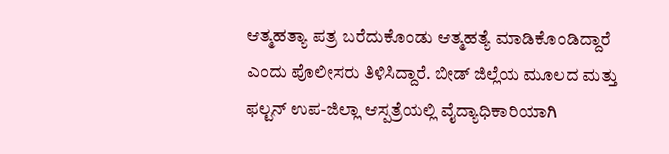ಆತ್ಮಹತ್ಯಾ ಪತ್ರ ಬರೆದುಕೊಂಡು ಆತ್ಮಹತ್ಯೆ ಮಾಡಿಕೊಂಡಿದ್ದಾರೆ ಎಂದು ಪೊಲೀಸರು ತಿಳಿಸಿದ್ದಾರೆ. ಬೀಡ್ ಜಿಲ್ಲೆಯ ಮೂಲದ ಮತ್ತು ಫಲ್ಟನ್ ಉಪ-ಜಿಲ್ಲಾ ಆಸ್ಪತ್ರೆಯಲ್ಲಿ ವೈದ್ಯಾಧಿಕಾರಿಯಾಗಿ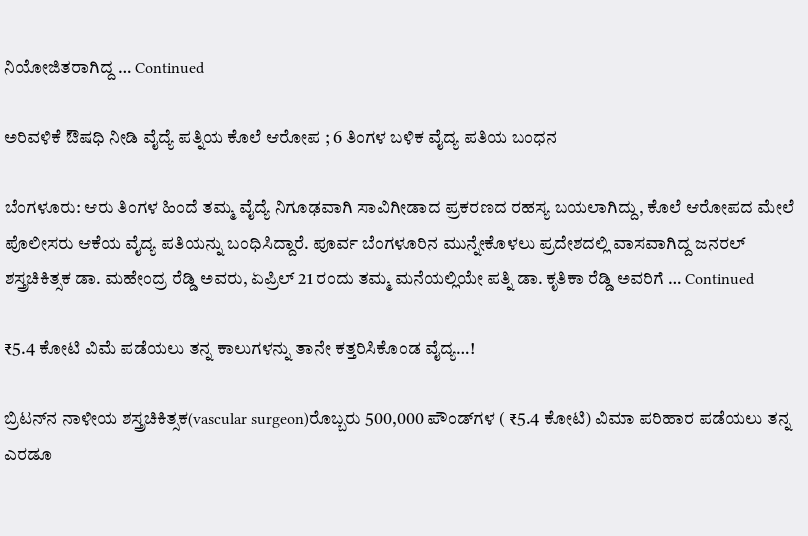ನಿಯೋಜಿತರಾಗಿದ್ದ … Continued

ಅರಿವಳಿಕೆ ಔಷಧಿ ನೀಡಿ ವೈದ್ಯೆ ಪತ್ನಿಯ ಕೊಲೆ ಆರೋಪ ; 6 ತಿಂಗಳ ಬಳಿಕ ವೈದ್ಯ ಪತಿಯ ಬಂಧನ

ಬೆಂಗಳೂರು: ಆರು ತಿಂಗಳ ಹಿಂದೆ ತಮ್ಮ ವೈದ್ಯೆ ನಿಗೂಢವಾಗಿ ಸಾವಿಗೀಡಾದ ಪ್ರಕರಣದ ರಹಸ್ಯ ಬಯಲಾಗಿದ್ದು, ಕೊಲೆ ಆರೋಪದ ಮೇಲೆ ಪೊಲೀಸರು ಆಕೆಯ ವೈದ್ಯ ಪತಿಯನ್ನು ಬಂಧಿಸಿದ್ದಾರೆ. ಪೂರ್ವ ಬೆಂಗಳೂರಿನ ಮುನ್ನೇಕೊಳಲು ಪ್ರದೇಶದಲ್ಲಿ ವಾಸವಾಗಿದ್ದ ಜನರಲ್‌ ಶಸ್ತ್ರಚಿಕಿತ್ಸಕ ಡಾ. ಮಹೇಂದ್ರ ರೆಡ್ಡಿ ಅವರು, ಏಪ್ರಿಲ್ 21 ರಂದು ತಮ್ಮ ಮನೆಯಲ್ಲಿಯೇ ಪತ್ನಿ ಡಾ. ಕೃತಿಕಾ ರೆಡ್ಡಿ ಅವರಿಗೆ … Continued

₹5.4 ಕೋಟಿ ವಿಮೆ ಪಡೆಯಲು ತನ್ನ ಕಾಲುಗಳನ್ನು ತಾನೇ ಕತ್ತರಿಸಿಕೊಂಡ ವೈದ್ಯ…!

ಬ್ರಿಟನ್‌ನ ನಾಳೀಯ ಶಸ್ತ್ರಚಿಕಿತ್ಸಕ(vascular surgeon)ರೊಬ್ಬರು 500,000 ಪೌಂಡ್‌ಗಳ ( ₹5.4 ಕೋಟಿ) ವಿಮಾ ಪರಿಹಾರ ಪಡೆಯಲು ತನ್ನ ಎರಡೂ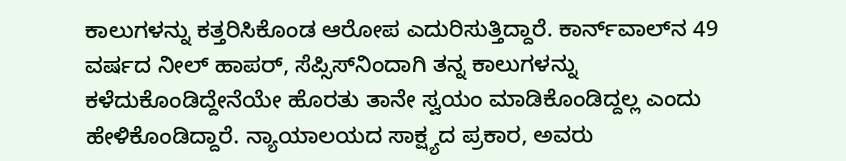ಕಾಲುಗಳನ್ನು ಕತ್ತರಿಸಿಕೊಂಡ ಆರೋಪ ಎದುರಿಸುತ್ತಿದ್ದಾರೆ. ಕಾರ್ನ್‌ವಾಲ್‌ನ 49 ವರ್ಷದ ನೀಲ್ ಹಾಪರ್, ಸೆಪ್ಸಿಸ್‌ನಿಂದಾಗಿ ತನ್ನ ಕಾಲುಗಳನ್ನು ಕಳೆದುಕೊಂಡಿದ್ದೇನೆಯೇ ಹೊರತು ತಾನೇ ಸ್ವಯಂ ಮಾಡಿಕೊಂಡಿದ್ದಲ್ಲ ಎಂದು ಹೇಳಿಕೊಂಡಿದ್ದಾರೆ. ನ್ಯಾಯಾಲಯದ ಸಾಕ್ಷ್ಯದ ಪ್ರಕಾರ, ಅವರು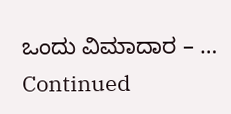ಒಂದು ವಿಮಾದಾರ – … Continued